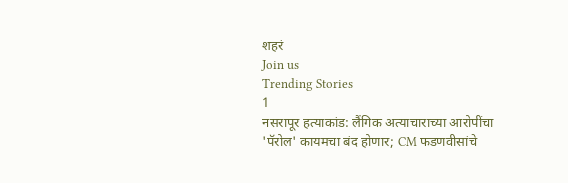शहरं
Join us
Trending Stories
1
नसरापूर हत्याकांड: लैंगिक अत्याचाराच्या आरोपींचा 'पॅरोल' कायमचा बंद होणार; CM फडणवीसांचे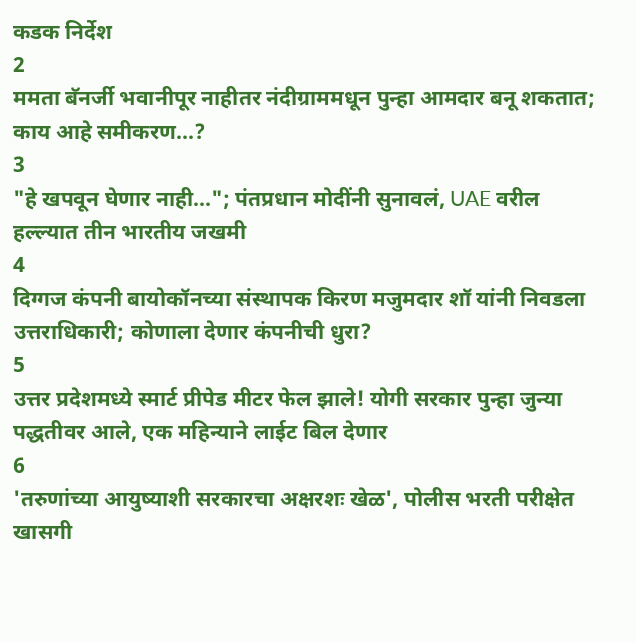कडक निर्देश
2
ममता बॅनर्जी भवानीपूर नाहीतर नंदीग्राममधून पुन्हा आमदार बनू शकतात; काय आहे समीकरण...?
3
"हे खपवून घेणार नाही..."; पंतप्रधान मोदींनी सुनावलं, UAE वरील हल्ल्यात तीन भारतीय जखमी
4
दिग्गज कंपनी बायोकॉनच्या संस्थापक किरण मजुमदार शॉ यांनी निवडला उत्तराधिकारी; कोणाला देणार कंपनीची धुरा?
5
उत्तर प्रदेशमध्ये स्मार्ट प्रीपेड मीटर फेल झाले! योगी सरकार पुन्हा जुन्या पद्धतीवर आले, एक महिन्याने लाईट बिल देणार
6
'तरुणांच्या आयुष्याशी सरकारचा अक्षरशः खेळ', पोलीस भरती परीक्षेत खासगी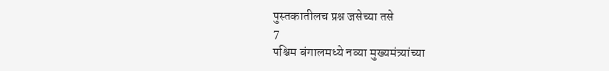पुस्तकातीलच प्रश्न जसेच्या तसे
7
पश्चिम बंगालमध्ये नव्या मुख्यमंत्र्यांच्या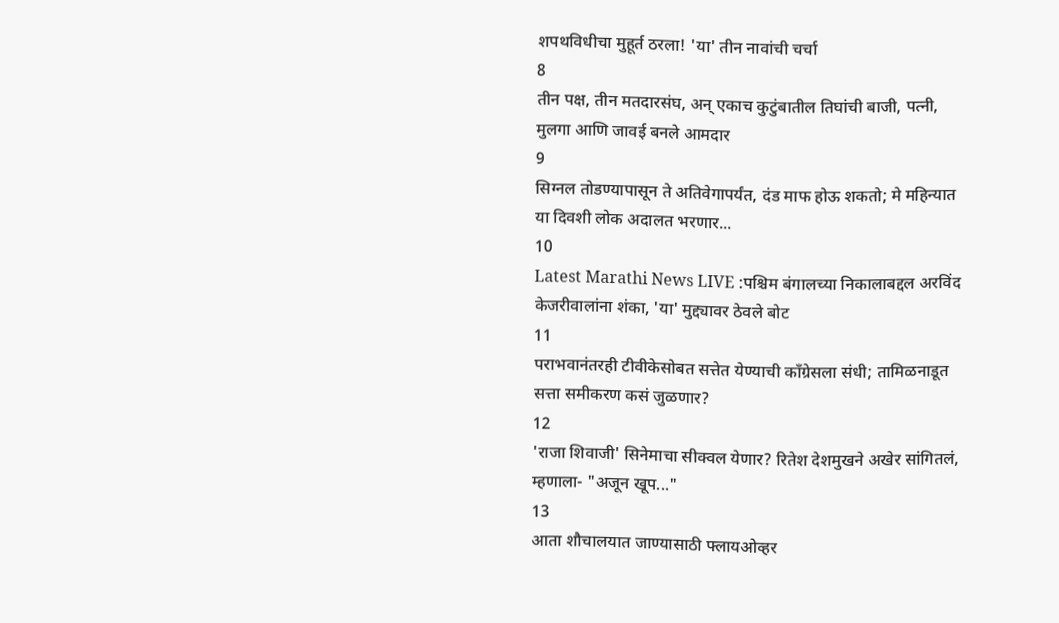शपथविधीचा मुहूर्त ठरला! 'या' तीन नावांची चर्चा
8
तीन पक्ष, तीन मतदारसंघ, अन् एकाच कुटुंबातील तिघांची बाजी, पत्नी, मुलगा आणि जावई बनले आमदार
9
सिग्नल तोडण्यापासून ते अतिवेगापर्यंत, दंड माफ होऊ शकतो; मे महिन्यात या दिवशी लोक अदालत भरणार...
10
Latest Marathi News LIVE :पश्चिम बंगालच्या निकालाबद्दल अरविंद केजरीवालांना शंका, 'या' मुद्द्यावर ठेवले बोट
11
पराभवानंतरही टीवीकेसोबत सत्तेत येण्याची काँग्रेसला संधी; तामिळनाडूत सत्ता समीकरण कसं जुळणार?
12
'राजा शिवाजी' सिनेमाचा सीक्वल येणार? रितेश देशमुखने अखेर सांगितलं, म्हणाला- "अजून खूप..."
13
आता शौचालयात जाण्यासाठी फ्लायओव्हर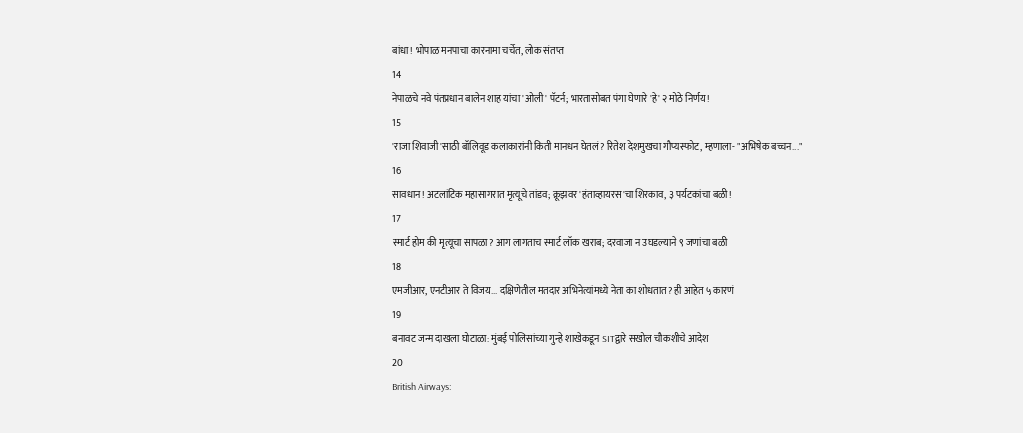बांधा! भोपाळ मनपाचा कारनामा चर्चेत, लोक संतप्त
14
नेपाळचे नवे पंतप्रधान बालेन शाह यांचा 'ओली' पॅटर्न; भारतासोबत पंगा घेणारे 'हे' २ मोठे निर्णय!
15
'राजा शिवाजी'साठी बॉलिवूड कलाकारांनी किती मानधन घेतलं? रितेश देशमुखचा गौप्यस्फोट, म्हणाला- "अभिषेक बच्चन..."
16
सावधान! अटलांटिक महासागरात मृत्यूचे तांडव; क्रूझवर 'हंताव्हायरस'चा शिरकाव, ३ पर्यटकांचा बळी!
17
स्मार्ट होम की मृत्यूचा सापळा? आग लागताच स्मार्ट लॉक खराब; दरवाजा न उघडल्याने ९ जणांचा बळी
18
एमजीआर, एनटीआर ते विजय... दक्षिणेतील मतदार अभिनेत्यांमध्ये नेता का शोधतात? ही आहेत ५ कारणं
19
बनावट जन्म दाखला घोटाळा: मुंबई पोलिसांच्या गुन्हे शाखेकडून SITद्वारे सखोल चौकशीचे आदेश
20
British Airways: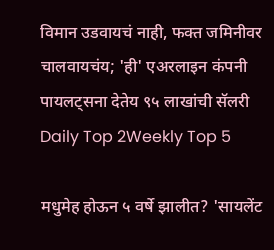विमान उडवायचं नाही, फक्त जमिनीवर चालवायचंय; 'ही' एअरलाइन कंपनी पायलट्सना देतेय ९५ लाखांची सॅलरी
Daily Top 2Weekly Top 5

मधुमेह होऊन ५ वर्षे झालीत? 'सायलेंट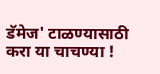डॅमेज' टाळण्यासाठी करा या चाचण्या !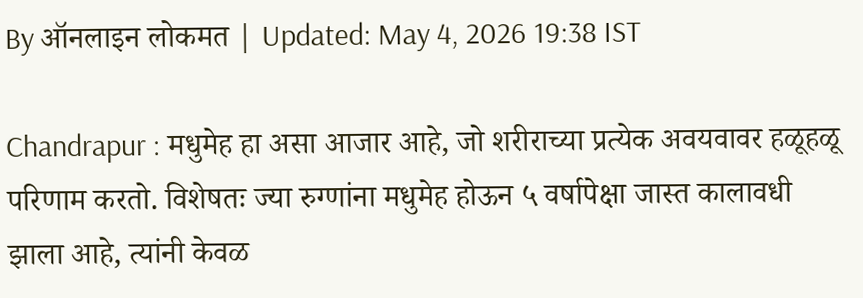By ऑनलाइन लोकमत | Updated: May 4, 2026 19:38 IST

Chandrapur : मधुमेह हा असा आजार आहे, जो शरीराच्या प्रत्येक अवयवावर हळूहळू परिणाम करतो. विशेषतः ज्या रुग्णांना मधुमेह होऊन ५ वर्षापेक्षा जास्त कालावधी झाला आहे, त्यांनी केवळ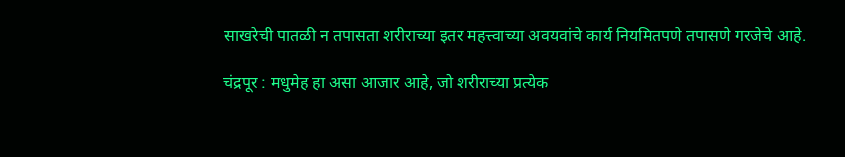साखरेची पातळी न तपासता शरीराच्या इतर महत्त्वाच्या अवयवांचे कार्य नियमितपणे तपासणे गरजेचे आहे.

चंद्रपूर : मधुमेह हा असा आजार आहे, जो शरीराच्या प्रत्येक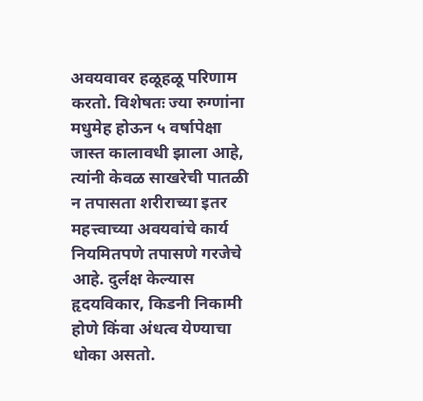अवयवावर हळूहळू परिणाम करतो. विशेषतः ज्या रुग्णांना मधुमेह होऊन ५ वर्षापेक्षा जास्त कालावधी झाला आहे, त्यांनी केवळ साखरेची पातळी न तपासता शरीराच्या इतर महत्त्वाच्या अवयवांचे कार्य नियमितपणे तपासणे गरजेचे आहे. दुर्लक्ष केल्यास हृदयविकार, किडनी निकामी होणे किंवा अंधत्व येण्याचा धोका असतो.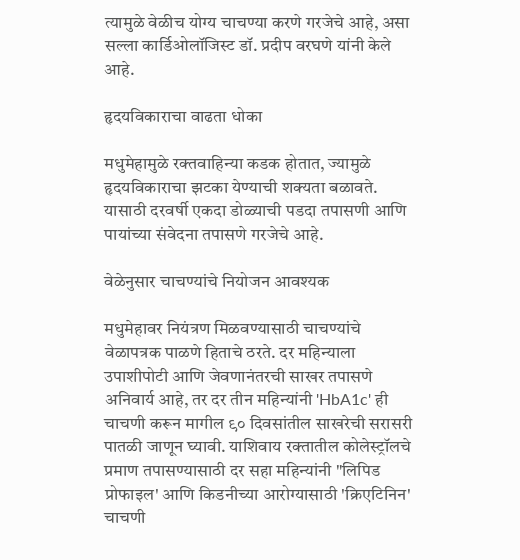त्यामुळे वेळीच योग्य चाचण्या करणे गरजेचे आहे, असा सल्ला कार्डिओलॉजिस्ट डॉ. प्रदीप वरघणे यांनी केले आहे.

हृदयविकाराचा वाढता धोका

मधुमेहामुळे रक्तवाहिन्या कडक होतात, ज्यामुळे हृदयविकाराचा झटका येण्याची शक्यता बळावते. यासाठी दरवर्षी एकदा डोळ्याची पडदा तपासणी आणि पायांच्या संवेदना तपासणे गरजेचे आहे.

वेळेनुसार चाचण्यांचे नियोजन आवश्यक

मधुमेहावर नियंत्रण मिळवण्यासाठी चाचण्यांचे वेळापत्रक पाळणे हिताचे ठरते. दर महिन्याला उपाशीपोटी आणि जेवणानंतरची साखर तपासणे अनिवार्य आहे, तर दर तीन महिन्यांनी 'HbA1c' ही चाचणी करून मागील ९० दिवसांतील साखरेची सरासरी पातळी जाणून घ्यावी. याशिवाय रक्तातील कोलेस्ट्रॉलचे प्रमाण तपासण्यासाठी दर सहा महिन्यांनी "लिपिड प्रोफाइल' आणि किडनीच्या आरोग्यासाठी 'क्रिएटिनिन' चाचणी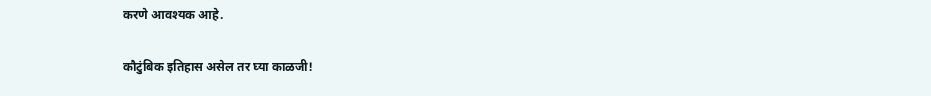करणे आवश्यक आहे.

कौटुंबिक इतिहास असेल तर घ्या काळजी!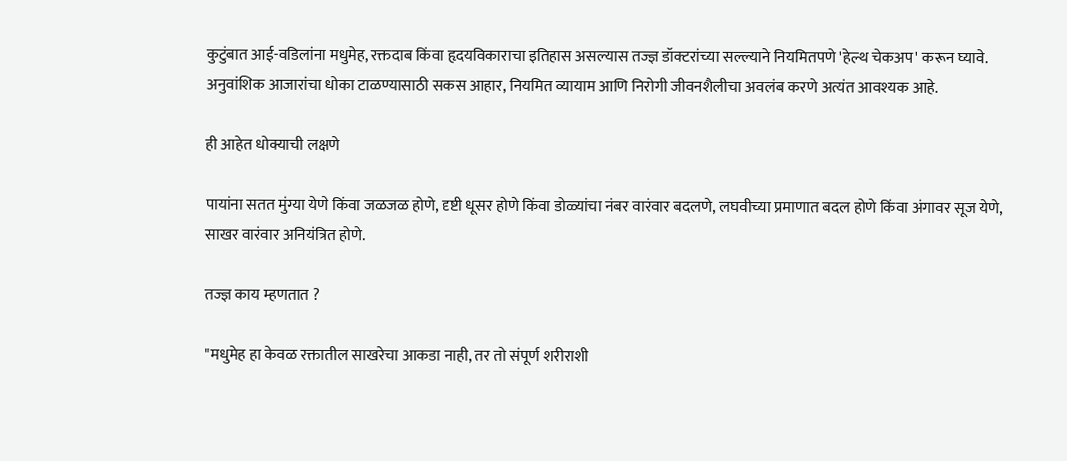कुटुंबात आई-वडिलांना मधुमेह, रक्तदाब किंवा हृदयविकाराचा इतिहास असल्यास तज्ज्ञ डॉक्टरांच्या सल्ल्याने नियमितपणे 'हेल्थ चेकअप' करून घ्यावे. अनुवांशिक आजारांचा धोका टाळण्यासाठी सकस आहार, नियमित व्यायाम आणि निरोगी जीवनशैलीचा अवलंब करणे अत्यंत आवश्यक आहे.

ही आहेत धोक्याची लक्षणे

पायांना सतत मुंग्या येणे किंवा जळजळ होणे, दृष्टी धूसर होणे किंवा डोळ्यांचा नंबर वारंवार बदलणे, लघवीच्या प्रमाणात बदल होणे किंवा अंगावर सूज येणे, साखर वारंवार अनियंत्रित होणे.

तज्ज्ञ काय म्हणतात ?

"मधुमेह हा केवळ रक्तातील साखरेचा आकडा नाही, तर तो संपूर्ण शरीराशी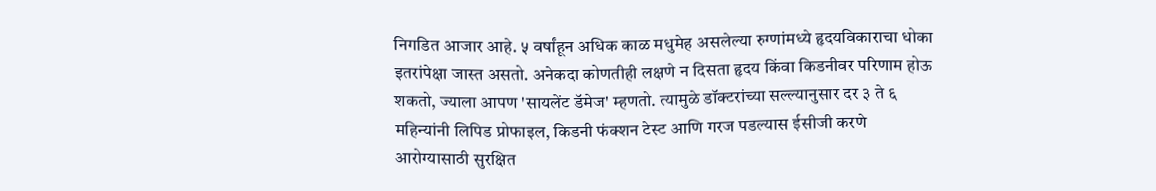निगडित आजार आहे. ५ वर्षांहून अधिक काळ मधुमेह असलेल्या रुग्णांमध्ये हृदयविकाराचा धोका इतरांपेक्षा जास्त असतो. अनेकदा कोणतीही लक्षणे न दिसता हृदय किंवा किडनीवर परिणाम होऊ शकतो, ज्याला आपण 'सायलेंट डॅमेज' म्हणतो. त्यामुळे डॉक्टरांच्या सल्ल्यानुसार दर ३ ते ६ महिन्यांनी लिपिड प्रोफाइल, किडनी फंक्शन टेस्ट आणि गरज पडल्यास ईसीजी करणे आरोग्यासाठी सुरक्षित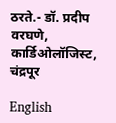ठरते.- डॉ. प्रदीप वरघणे, कार्डिओलॉजिस्ट, चंद्रपूर

English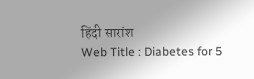हिंदी सारांश
Web Title : Diabetes for 5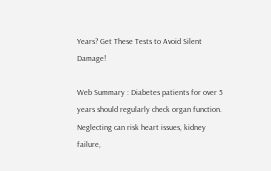Years? Get These Tests to Avoid Silent Damage!

Web Summary : Diabetes patients for over 5 years should regularly check organ function. Neglecting can risk heart issues, kidney failure,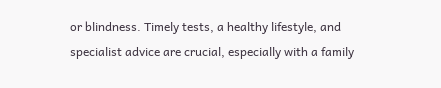or blindness. Timely tests, a healthy lifestyle, and specialist advice are crucial, especially with a family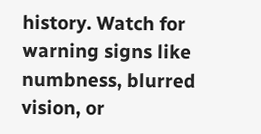history. Watch for warning signs like numbness, blurred vision, or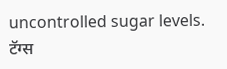uncontrolled sugar levels.
टॅग्स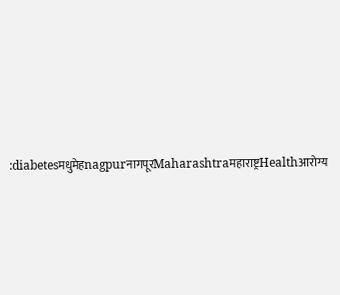:diabetesमधुमेहnagpurनागपूरMaharashtraमहाराष्ट्रHealthआरोग्य